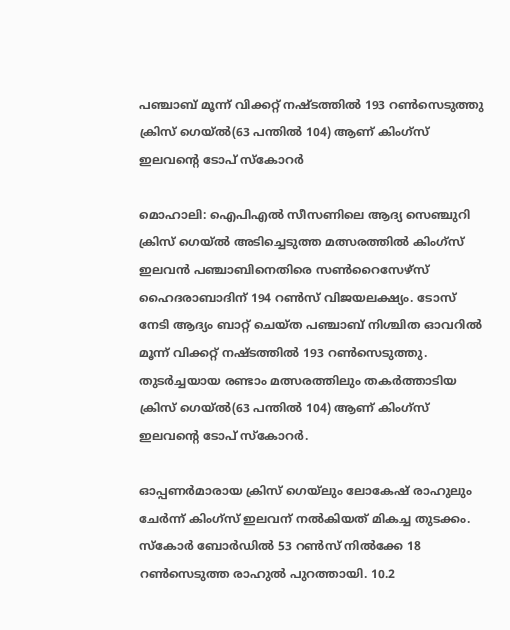പഞ്ചാബ് മൂന്ന് വിക്കറ്റ് നഷ്ടത്തില്‍ 193 റണ്‍സെടുത്തു ക്രിസ് ഗെയ്‌ല്‍(63 പന്തില്‍ 104) ആണ് കിംഗ്സ് ഇലവന്‍റെ ടോപ് സ്‌കോറര്‍

മൊഹാലി: ഐപിഎല്‍ സീസണിലെ ആദ്യ സെഞ്ചുറി ക്രിസ് ഗെ‌യ്ല്‍ അടിച്ചെടുത്ത മത്സരത്തില്‍ കിംഗ്സ് ഇലവന്‍ പഞ്ചാബിനെതിരെ സണ്‍റൈസേഴ്സ് ഹൈദരാബാദിന് 194 റണ്‍സ് വിജയലക്ഷ്യം. ടോസ് നേടി ആദ്യം ബാറ്റ് ചെയ്ത പഞ്ചാബ് നിശ്ചിത ഓവറില്‍ മൂന്ന് വിക്കറ്റ് നഷ്ടത്തില്‍ 193 റണ്‍സെടുത്തു. തുടര്‍ച്ചയായ രണ്ടാം മത്സരത്തിലും തകര്‍ത്താടിയ ക്രിസ് ഗെയ്‌ല്‍(63 പന്തില്‍ 104) ആണ് കിംഗ്സ് ഇലവന്‍റെ ടോപ് സ്‌കോറര്‍.

ഓപ്പണര്‍മാരായ ക്രിസ് ഗെയ്‌ലും ലോകേഷ് രാഹുലും ചേര്‍ന്ന് കിംഗ്സ് ഇലവന് നല്‍കിയത് മികച്ച തുടക്കം. സ്‌കോര്‍ ബോര്‍ഡില്‍ 53 റണ്‍സ് നില്‍ക്കേ 18 റണ്‍സെടുത്ത രാഹുല്‍ പുറത്തായി. 10.2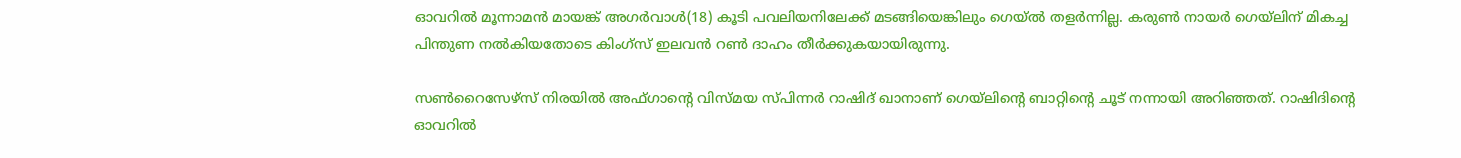ഓവറില്‍ മൂന്നാമന്‍ മായങ്ക് അഗര്‍വാള്‍(18) കൂടി പവലിയനിലേക്ക് മടങ്ങിയെങ്കിലും ഗെയ്‌ല്‍ തളര്‍ന്നില്ല. കരുണ്‍ നായര്‍ ഗെ‌യ്‌ലിന് മികച്ച പിന്തുണ നല്‍കിയതോടെ കിംഗ്സ് ഇലവന്‍ റണ്‍ ദാഹം തീര്‍ക്കുകയായിരുന്നു.

സണ്‍റൈസേഴ്സ് നിരയില്‍ അഫ്ഗാന്‍റെ വിസ്മയ സ്പിന്നര്‍ റാഷിദ് ഖാനാണ് ഗെയ്‌ലിന്‍റെ ബാറ്റിന്‍റെ ചൂട് നന്നായി അറിഞ്ഞത്. റാഷിദിന്‍റെ ഓവറില്‍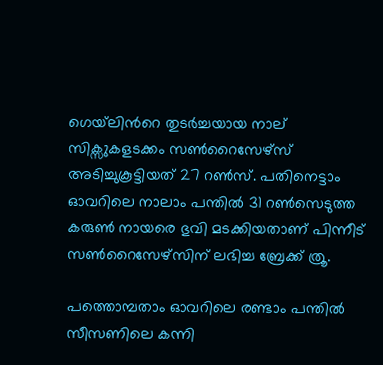ഗെയ്‌ലിന്‍റെ തുടര്‍ച്ചയായ നാല് സിക്സുകളടക്കം സണ്‍റൈസേഴ്സ് അടിച്ചുകൂട്ടിയത് 27 റണ്‍സ്. പതിനെട്ടാം ഓവറിലെ നാലാം പന്തില്‍ 31 റണ്‍സെടുത്ത കരുണ്‍ നായരെ ഭുവി മടക്കിയതാണ് പിന്നീട് സണ്‍റൈസേഴ്സിന് ലഭിച്ച ബ്രേക്ക് ത്രൂ.

പത്തൊമ്പതാം ഓവറിലെ രണ്ടാം പന്തില്‍ സീസണിലെ കന്നി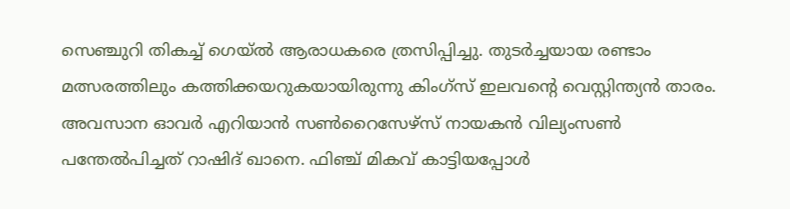സെഞ്ചുറി തികച്ച് ഗെയ്‌ല്‍ ആരാധകരെ ത്രസിപ്പിച്ചു. തുടര്‍ച്ചയായ രണ്ടാം മത്സരത്തിലും കത്തിക്കയറുകയായിരുന്നു കിംഗ്സ് ഇലവന്‍റെ വെസ്റ്റിന്ത്യന്‍ താരം. അവസാന ഓവര്‍ എറിയാന്‍ സണ്‍റൈസേഴ്‌സ് നായകന്‍ വില്യംസണ്‍ പന്തേല്‍പിച്ചത് റാഷിദ് ഖാനെ. ഫിഞ്ച് മികവ് കാട്ടിയപ്പോള്‍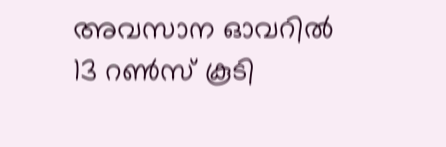അവസാന ഓവറില്‍ 13 റണ്‍സ് കൂടി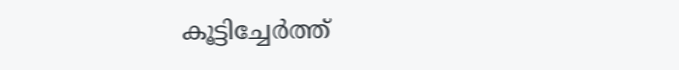കൂട്ടിച്ചേര്‍ത്ത്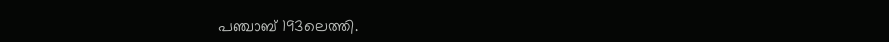പഞ്ചാബ് 193ലെത്തി.